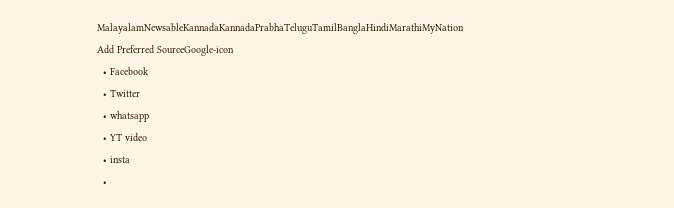MalayalamNewsableKannadaKannadaPrabhaTeluguTamilBanglaHindiMarathiMyNation
Add Preferred SourceGoogle-icon
  • Facebook
  • Twitter
  • whatsapp
  • YT video
  • insta
  •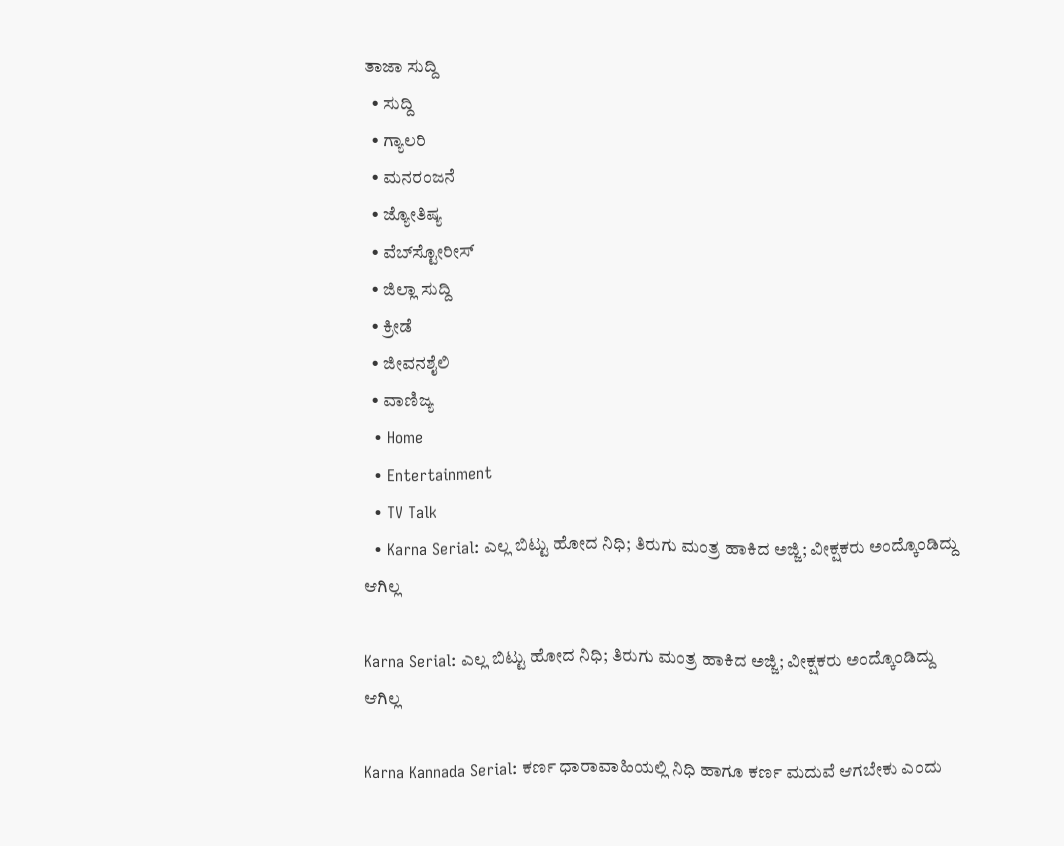ತಾಜಾ ಸುದ್ದಿ
  • ಸುದ್ದಿ
  • ಗ್ಯಾಲರಿ
  • ಮನರಂಜನೆ
  • ಜ್ಯೋತಿಷ್ಯ
  • ವೆಬ್‌ಸ್ಟೋರೀಸ್
  • ಜಿಲ್ಲಾ ಸುದ್ದಿ
  • ಕ್ರೀಡೆ
  • ಜೀವನಶೈಲಿ
  • ವಾಣಿಜ್ಯ
  • Home
  • Entertainment
  • TV Talk
  • Karna Serial: ಎಲ್ಲ ಬಿಟ್ಟು ಹೋದ ನಿಧಿ; ತಿರುಗು ಮಂತ್ರ ಹಾಕಿದ ಅಜ್ಜಿ; ವೀಕ್ಷಕರು ಅಂದ್ಕೊಂಡಿದ್ದು ಆಗಿಲ್ಲ

Karna Serial: ಎಲ್ಲ ಬಿಟ್ಟು ಹೋದ ನಿಧಿ; ತಿರುಗು ಮಂತ್ರ ಹಾಕಿದ ಅಜ್ಜಿ; ವೀಕ್ಷಕರು ಅಂದ್ಕೊಂಡಿದ್ದು ಆಗಿಲ್ಲ

Karna Kannada Serial: ಕರ್ಣ ಧಾರಾವಾಹಿಯಲ್ಲಿ ನಿಧಿ ಹಾಗೂ ಕರ್ಣ ಮದುವೆ ಆಗಬೇಕು ಎಂದು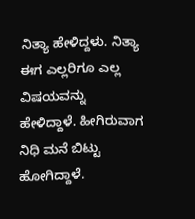ನಿತ್ಯಾ ಹೇಳಿದ್ದಳು. ನಿತ್ಯಾ ಈಗ ಎಲ್ಲರಿಗೂ ಎಲ್ಲ ವಿಷಯವನ್ನು ಹೇಳಿದ್ದಾಳೆ. ಹೀಗಿರುವಾಗ ನಿಧಿ ಮನೆ ಬಿಟ್ಟು ಹೋಗಿದ್ದಾಳೆ.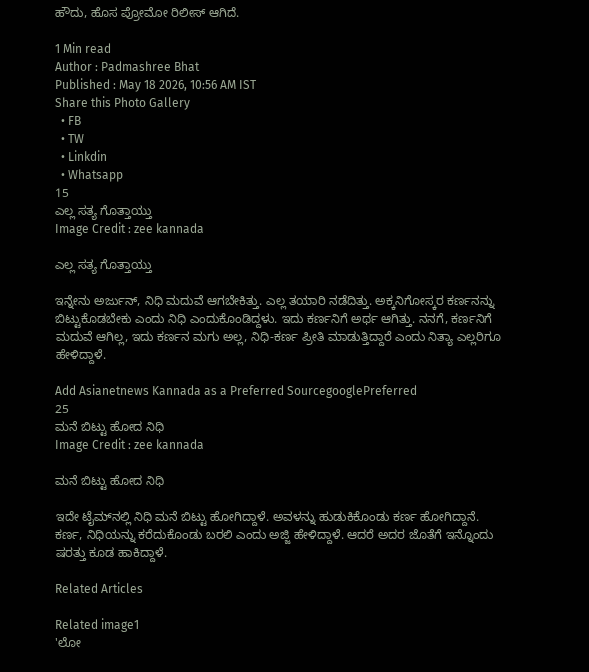ಹೌದು, ಹೊಸ ಪ್ರೋಮೋ ರಿಲೀಸ್‌ ಆಗಿದೆ.

1 Min read
Author : Padmashree Bhat
Published : May 18 2026, 10:56 AM IST
Share this Photo Gallery
  • FB
  • TW
  • Linkdin
  • Whatsapp
15
ಎಲ್ಲ ಸತ್ಯ ಗೊತ್ತಾಯ್ತು
Image Credit : zee kannada

ಎಲ್ಲ ಸತ್ಯ ಗೊತ್ತಾಯ್ತು

ಇನ್ನೇನು ಅರ್ಜುನ್‌, ನಿಧಿ ಮದುವೆ ಆಗಬೇಕಿತ್ತು. ಎಲ್ಲ ತಯಾರಿ ನಡೆದಿತ್ತು. ಅಕ್ಕನಿಗೋಸ್ಕರ ಕರ್ಣನನ್ನು ಬಿಟ್ಟುಕೊಡಬೇಕು ಎಂದು ನಿಧಿ ಎಂದುಕೊಂಡಿದ್ದಳು. ಇದು ಕರ್ಣನಿಗೆ ಅರ್ಥ ಆಗಿತ್ತು. ನನಗೆ, ಕರ್ಣನಿಗೆ ಮದುವೆ ಆಗಿಲ್ಲ, ಇದು ಕರ್ಣನ ಮಗು ಅಲ್ಲ, ನಿಧಿ-ಕರ್ಣ ಪ್ರೀತಿ ಮಾಡುತ್ತಿದ್ದಾರೆ ಎಂದು ನಿತ್ಯಾ ಎಲ್ಲರಿಗೂ ಹೇಳಿದ್ದಾಳೆ.

Add Asianetnews Kannada as a Preferred SourcegooglePreferred
25
ಮನೆ ಬಿಟ್ಟು ಹೋದ ನಿಧಿ
Image Credit : zee kannada

ಮನೆ ಬಿಟ್ಟು ಹೋದ ನಿಧಿ

ಇದೇ ಟೈಮ್‌ನಲ್ಲಿ ನಿಧಿ ಮನೆ ಬಿಟ್ಟು ಹೋಗಿದ್ದಾಳೆ. ಅವಳನ್ನು ಹುಡುಕಿಕೊಂಡು ಕರ್ಣ ಹೋಗಿದ್ದಾನೆ. ಕರ್ಣ, ನಿಧಿಯನ್ನು ಕರೆದುಕೊಂಡು ಬರಲಿ ಎಂದು ಅಜ್ಜಿ ಹೇಳಿದ್ದಾಳೆ. ಆದರೆ ಅದರ ಜೊತೆಗೆ ಇನ್ನೊಂದು ಷರತ್ತು ಕೂಡ ಹಾಕಿದ್ದಾಳೆ.

Related Articles

Related image1
'ಲೋ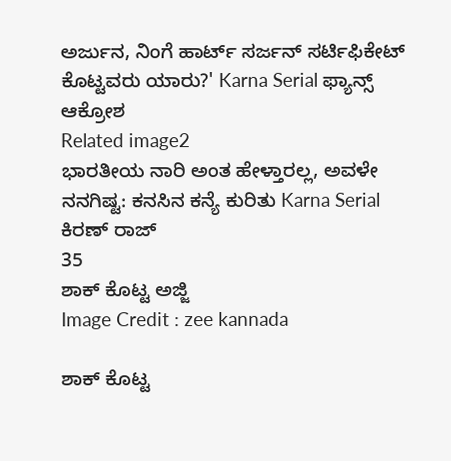ಅರ್ಜುನ, ನಿಂಗೆ ಹಾರ್ಟ್ ಸರ್ಜನ್ ಸರ್ಟಿಫಿಕೇಟ್ ಕೊಟ್ಟವರು ಯಾರು?' Karna Serial ಫ್ಯಾನ್ಸ್ ಆಕ್ರೋಶ
Related image2
ಭಾರತೀಯ ನಾರಿ ಅಂತ ಹೇಳ್ತಾರಲ್ಲ, ಅವಳೇ ನನಗಿಷ್ಟ: ಕನಸಿನ ಕನ್ಯೆ ಕುರಿತು Karna Serial ಕಿರಣ್ ರಾಜ್
35
ಶಾಕ್‌ ಕೊಟ್ಟ ಅಜ್ಜಿ
Image Credit : zee kannada

ಶಾಕ್‌ ಕೊಟ್ಟ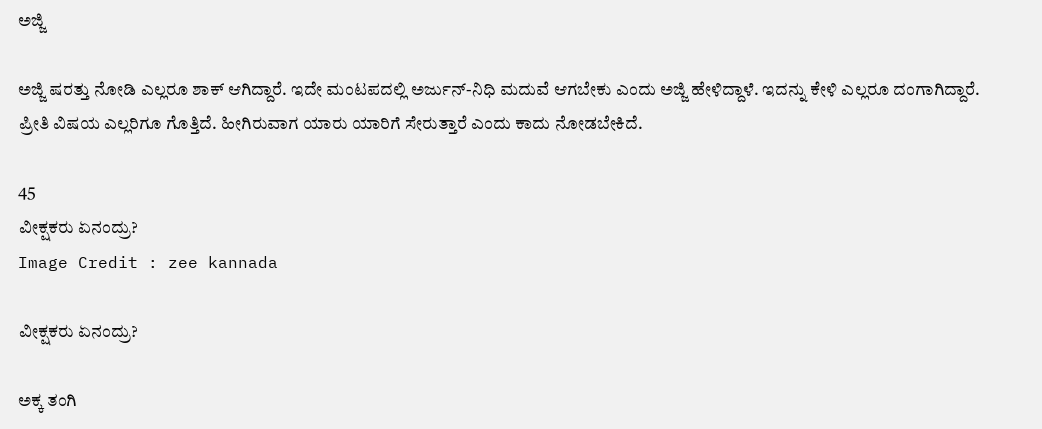ಅಜ್ಜಿ

ಅಜ್ಜಿ ಷರತ್ತು ನೋಡಿ ಎಲ್ಲರೂ ಶಾಕ್‌ ಆಗಿದ್ದಾರೆ. ಇದೇ ಮಂಟಪದಲ್ಲಿ ಅರ್ಜುನ್-ನಿಧಿ ಮದುವೆ ಆಗಬೇಕು ಎಂದು ಅಜ್ಜಿ ಹೇಳಿದ್ದಾಳೆ. ಇದನ್ನು ಕೇಳಿ ಎಲ್ಲರೂ ದಂಗಾಗಿದ್ದಾರೆ. ಪ್ರೀತಿ ವಿಷಯ ಎಲ್ಲರಿಗೂ ಗೊತ್ತಿದೆ. ಹೀಗಿರುವಾಗ ಯಾರು ಯಾರಿಗೆ ಸೇರುತ್ತಾರೆ ಎಂದು ಕಾದು ನೋಡಬೇಕಿದೆ.

45
ವೀಕ್ಷಕರು ಏನಂದ್ರು?
Image Credit : zee kannada

ವೀಕ್ಷಕರು ಏನಂದ್ರು?

ಅಕ್ಕ ತಂಗಿ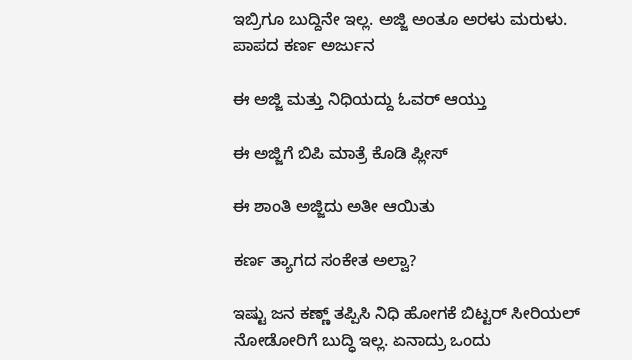ಇಬ್ರಿಗೂ ಬುದ್ದಿನೇ ಇಲ್ಲ. ಅಜ್ಜಿ ಅಂತೂ ಅರಳು ಮರುಳು. ಪಾಪದ ಕರ್ಣ ಅರ್ಜುನ

ಈ ಅಜ್ಜಿ ಮತ್ತು ನಿಧಿಯದ್ದು ಓವರ್ ಆಯ್ತು

ಈ ಅಜ್ಜಿಗೆ ಬಿಪಿ ಮಾತ್ರೆ ಕೊಡಿ ಪ್ಲೀಸ್

ಈ ಶಾಂತಿ ಅಜ್ಜಿದು ಅತೀ ಆಯಿತು

ಕರ್ಣ ತ್ಯಾಗದ ಸಂಕೇತ ಅಲ್ವಾ?

ಇಷ್ಟು ಜನ ಕಣ್ಣ್ ತಪ್ಪಿಸಿ ನಿಧಿ ಹೋಗಕೆ ಬಿಟ್ಟರ್ ಸೀರಿಯಲ್ ನೋಡೋರಿಗೆ ಬುದ್ಧಿ ಇಲ್ಲ. ಏನಾದ್ರು ಒಂದು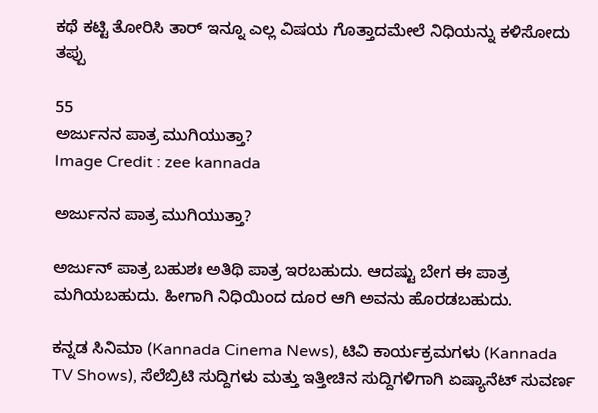ಕಥೆ ಕಟ್ಟಿ ತೋರಿಸಿ ತಾರ್ ಇನ್ನೂ ಎಲ್ಲ ವಿಷಯ ಗೊತ್ತಾದಮೇಲೆ ನಿಧಿಯನ್ನು ಕಳಿಸೋದು ತಪ್ಪು

55
ಅರ್ಜುನನ ಪಾತ್ರ ಮುಗಿಯುತ್ತಾ?
Image Credit : zee kannada

ಅರ್ಜುನನ ಪಾತ್ರ ಮುಗಿಯುತ್ತಾ?

ಅರ್ಜುನ್‌ ಪಾತ್ರ ಬಹುಶಃ ಅತಿಥಿ ಪಾತ್ರ ಇರಬಹುದು. ಆದಷ್ಟು ಬೇಗ ಈ ಪಾತ್ರ ಮಗಿಯಬಹುದು. ಹೀಗಾಗಿ ನಿಧಿಯಿಂದ ದೂರ ಆಗಿ ಅವನು ಹೊರಡಬಹುದು.

ಕನ್ನಡ ಸಿನಿಮಾ (Kannada Cinema News), ಟಿವಿ ಕಾರ್ಯಕ್ರಮಗಳು (Kannada TV Shows), ಸೆಲೆಬ್ರಿಟಿ ಸುದ್ದಿಗಳು ಮತ್ತು ಇತ್ತೀಚಿನ ಸುದ್ದಿಗಳಿಗಾಗಿ ಏಷ್ಯಾನೆಟ್ ಸುವರ್ಣ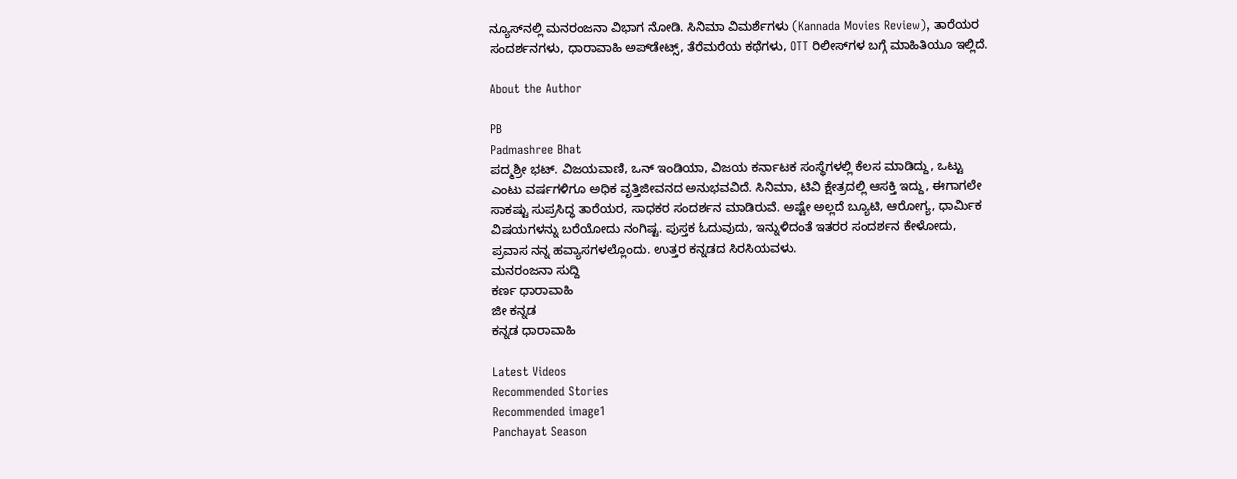ನ್ಯೂಸ್‌ನಲ್ಲಿ ಮನರಂಜನಾ ವಿಭಾಗ ನೋಡಿ. ಸಿನಿಮಾ ವಿಮರ್ಶೆಗಳು (Kannada Movies Review), ತಾರೆಯರ ಸಂದರ್ಶನಗಳು, ಧಾರಾವಾಹಿ ಅಪ್‌ಡೇಟ್ಸ್‌, ತೆರೆಮರೆಯ ಕಥೆಗಳು, OTT ರಿಲೀಸ್‌ಗಳ ಬಗ್ಗೆ ಮಾಹಿತಿಯೂ ಇಲ್ಲಿದೆ.

About the Author

PB
Padmashree Bhat
ಪದ್ಮಶ್ರೀ ಭಟ್. ವಿಜಯವಾಣಿ, ಒನ್ ಇಂಡಿಯಾ, ವಿಜಯ ಕರ್ನಾಟಕ ಸಂಸ್ಥೆಗಳಲ್ಲಿ ಕೆಲಸ ಮಾಡಿದ್ದು, ಒಟ್ಟು ಎಂಟು ವರ್ಷಗಳಿಗೂ ಅಧಿಕ ವೃತ್ತಿಜೀವನದ ಅನುಭವವಿದೆ. ಸಿನಿಮಾ, ಟಿವಿ ಕ್ಷೇತ್ರದಲ್ಲಿ ಆಸಕ್ತಿ ಇದ್ದು, ಈಗಾಗಲೇ ಸಾಕಷ್ಟು ಸುಪ್ರಸಿದ್ಧ ತಾರೆಯರ, ಸಾಧಕರ ಸಂದರ್ಶನ ಮಾಡಿರುವೆ. ಅಷ್ಟೇ ಅಲ್ಲದೆ ಬ್ಯೂಟಿ, ಆರೋಗ್ಯ, ಧಾರ್ಮಿಕ ವಿಷಯಗಳನ್ನು ಬರೆಯೋದು ನಂಗಿಷ್ಟ. ಪುಸ್ತಕ ಓದುವುದು, ಇನ್ನುಳಿದಂತೆ ಇತರರ ಸಂದರ್ಶನ ಕೇಳೋದು, ಪ್ರವಾಸ ನನ್ನ ಹವ್ಯಾಸಗಳಲ್ಲೊಂದು. ಉತ್ತರ ಕನ್ನಡದ ಸಿರಸಿಯವಳು.
ಮನರಂಜನಾ ಸುದ್ದಿ
ಕರ್ಣ ಧಾರಾವಾಹಿ
ಜೀ ಕನ್ನಡ
ಕನ್ನಡ ಧಾರಾವಾಹಿ

Latest Videos
Recommended Stories
Recommended image1
Panchayat Season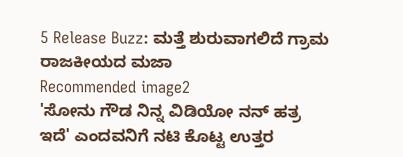5 Release Buzz: ಮತ್ತೆ ಶುರುವಾಗಲಿದೆ ಗ್ರಾಮ ರಾಜಕೀಯದ ಮಜಾ
Recommended image2
'ಸೋನು ಗೌಡ ನಿನ್ನ ವಿಡಿಯೋ ನನ್ ಹತ್ರ ಇದೆ' ಎಂದವನಿಗೆ ನಟಿ ಕೊಟ್ಟ ಉತ್ತರ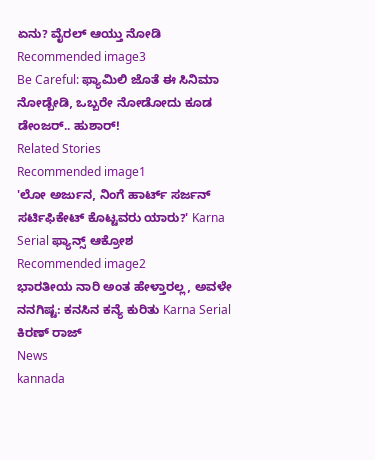ಏನು? ವೈರಲ್ ಆಯ್ತು ನೋಡಿ
Recommended image3
Be Careful: ಫ್ಯಾಮಿಲಿ ಜೊತೆ ಈ ಸಿನಿಮಾ ನೋಡ್ಬೇಡಿ, ಒಬ್ಬರೇ ನೋಡೋದು ಕೂಡ ಡೇಂಜರ್.. ಹುಶಾರ್!
Related Stories
Recommended image1
'ಲೋ ಅರ್ಜುನ, ನಿಂಗೆ ಹಾರ್ಟ್ ಸರ್ಜನ್ ಸರ್ಟಿಫಿಕೇಟ್ ಕೊಟ್ಟವರು ಯಾರು?' Karna Serial ಫ್ಯಾನ್ಸ್ ಆಕ್ರೋಶ
Recommended image2
ಭಾರತೀಯ ನಾರಿ ಅಂತ ಹೇಳ್ತಾರಲ್ಲ, ಅವಳೇ ನನಗಿಷ್ಟ: ಕನಸಿನ ಕನ್ಯೆ ಕುರಿತು Karna Serial ಕಿರಣ್ ರಾಜ್
News
kannada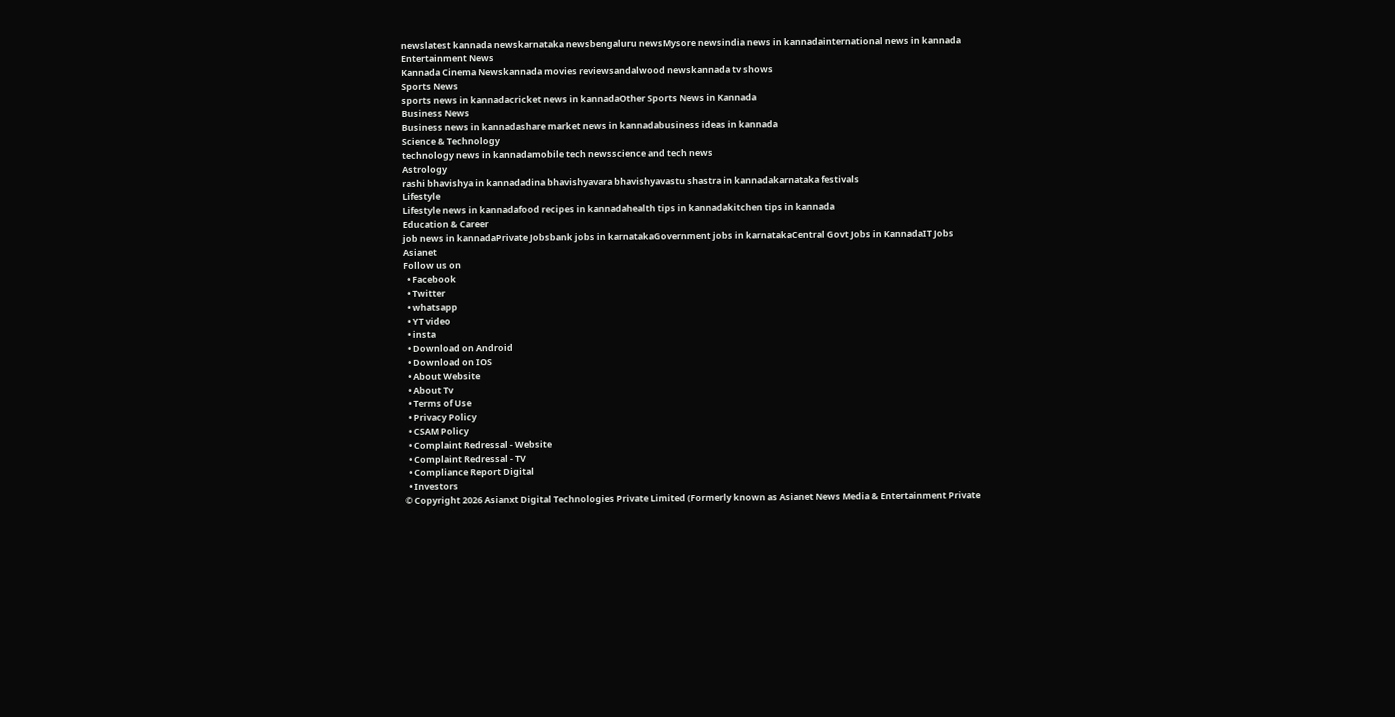newslatest kannada newskarnataka newsbengaluru newsMysore newsindia news in kannadainternational news in kannada
Entertainment News
Kannada Cinema Newskannada movies reviewsandalwood newskannada tv shows
Sports News
sports news in kannadacricket news in kannadaOther Sports News in Kannada
Business News
Business news in kannadashare market news in kannadabusiness ideas in kannada
Science & Technology
technology news in kannadamobile tech newsscience and tech news
Astrology
rashi bhavishya in kannadadina bhavishyavara bhavishyavastu shastra in kannadakarnataka festivals
Lifestyle
Lifestyle news in kannadafood recipes in kannadahealth tips in kannadakitchen tips in kannada
Education & Career
job news in kannadaPrivate Jobsbank jobs in karnatakaGovernment jobs in karnatakaCentral Govt Jobs in KannadaIT Jobs
Asianet
Follow us on
  • Facebook
  • Twitter
  • whatsapp
  • YT video
  • insta
  • Download on Android
  • Download on IOS
  • About Website
  • About Tv
  • Terms of Use
  • Privacy Policy
  • CSAM Policy
  • Complaint Redressal - Website
  • Complaint Redressal - TV
  • Compliance Report Digital
  • Investors
© Copyright 2026 Asianxt Digital Technologies Private Limited (Formerly known as Asianet News Media & Entertainment Private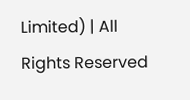Limited) | All Rights Reserved